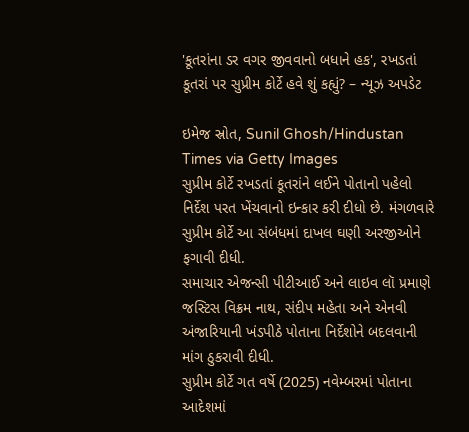'કૂતરાંના ડર વગર જીવવાનો બધાને હક', રખડતાં કૂતરાં પર સુપ્રીમ કોર્ટે હવે શું કહ્યું? – ન્યૂઝ અપડેટ

ઇમેજ સ્રોત, Sunil Ghosh/Hindustan Times via Getty Images
સુપ્રીમ કોર્ટે રખડતાં કૂતરાંને લઈને પોતાનો પહેલો નિર્દેશ પરત ખેંચવાનો ઇન્કાર કરી દીધો છે. મંગળવારે સુપ્રીમ કોર્ટે આ સંબંધમાં દાખલ ઘણી અરજીઓને ફગાવી દીધી.
સમાચાર એજન્સી પીટીઆઈ અને લાઇવ લૉ પ્રમાણે જસ્ટિસ વિક્રમ નાથ, સંદીપ મહેતા અને એનવી અંજારિયાની ખંડપીઠે પોતાના નિર્દેશોને બદલવાની માંગ ઠુકરાવી દીધી.
સુપ્રીમ કોર્ટે ગત વર્ષે (2025) નવેમ્બરમાં પોતાના આદેશમાં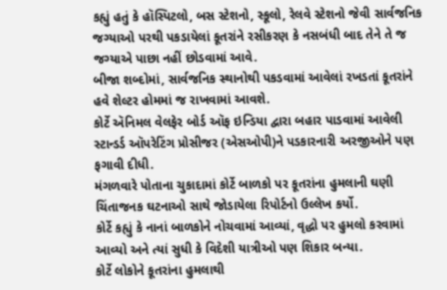કહ્યું હતું કે હૉસ્પિટલો, બસ સ્ટેશનો, સ્કૂલો, રેલવે સ્ટેશનો જેવી સાર્વજનિક જગ્યાઓ પરથી પકડાયેલાં કૂતરાંને રસીકરણ કે નસબંધી બાદ તેને તે જ જગ્યાએ પાછા નહીં છોડવામાં આવે.
બીજા શબ્દોમાં, સાર્વજનિક સ્થાનોથી પકડવામાં આવેલાં રખડતાં કૂતરાંને હવે શેલ્ટર હોમમાં જ રાખવામાં આવશે.
કોર્ટે ઍનિમલ વેલફેર બોર્ડ ઑફ ઇન્ડિયા દ્વારા બહાર પાડવામાં આવેલી સ્ટાન્ડર્ડ ઑપરેટિંગ પ્રોસીજર (એસઓપી)ને પડકારનારી અરજીઓને પણ ફગાવી દીધી.
મંગળવારે પોતાના ચુકાદામાં કોર્ટે બાળકો પર કૂતરાંના હુમલાની ઘણી ચિંતાજનક ઘટનાઓ સાથે જોડાયેલા રિપોર્ટનો ઉલ્લેખ કર્યો.
કોર્ટે કહ્યું કે નાનાં બાળકોને નોચવામાં આવ્યાં, વૃદ્ધો પર હુમલો કરવામાં આવ્યો અને ત્યાં સુધી કે વિદેશી યાત્રીઓ પણ શિકાર બન્યા.
કોર્ટે લોકોને કૂતરાંના હુમલાથી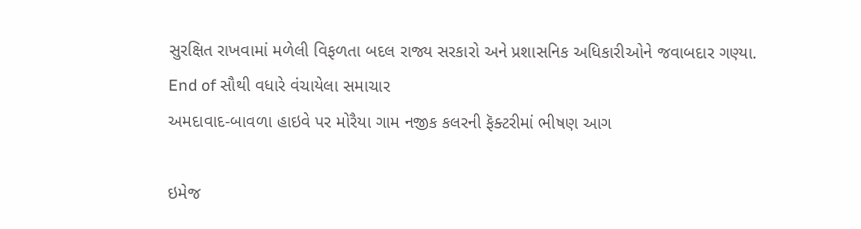સુરક્ષિત રાખવામાં મળેલી વિફળતા બદલ રાજ્ય સરકારો અને પ્રશાસનિક અધિકારીઓને જવાબદાર ગણ્યા.
End of સૌથી વધારે વંચાયેલા સમાચાર
અમદાવાદ-બાવળા હાઇવે પર મોરૈયા ગામ નજીક કલરની ફૅક્ટરીમાં ભીષણ આગ

ઇમેજ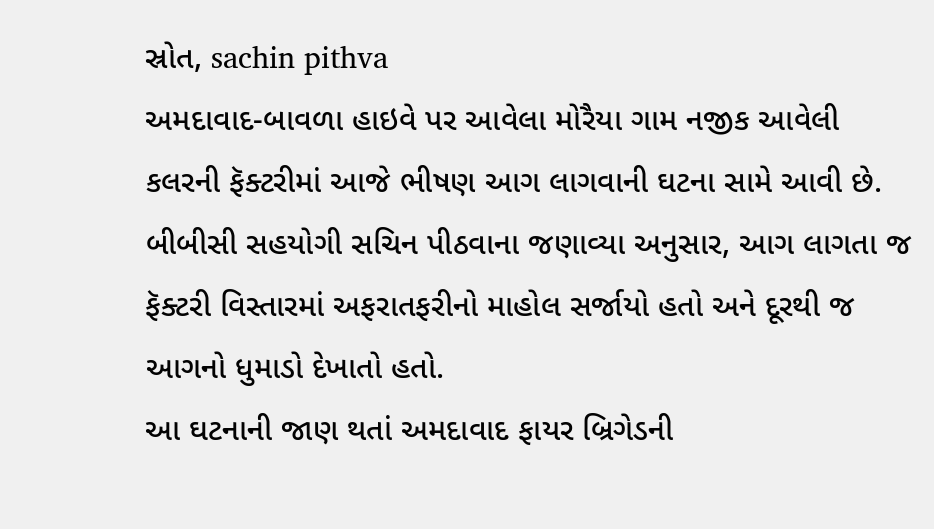સ્રોત, sachin pithva
અમદાવાદ-બાવળા હાઇવે પર આવેલા મોરૈયા ગામ નજીક આવેલી કલરની ફૅક્ટરીમાં આજે ભીષણ આગ લાગવાની ઘટના સામે આવી છે.
બીબીસી સહયોગી સચિન પીઠવાના જણાવ્યા અનુસાર, આગ લાગતા જ ફૅક્ટરી વિસ્તારમાં અફરાતફરીનો માહોલ સર્જાયો હતો અને દૂરથી જ આગનો ધુમાડો દેખાતો હતો.
આ ઘટનાની જાણ થતાં અમદાવાદ ફાયર બ્રિગેડની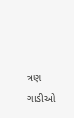ત્રણ ગાડીઓ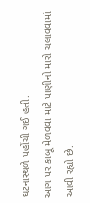ઘટનાસ્થળે પહોંચી ગઈ હતી.
આગ પર કાબૂ મેળવવા માટે પાણીનો મારો ચલાવવામાં આવી રહ્યો છે.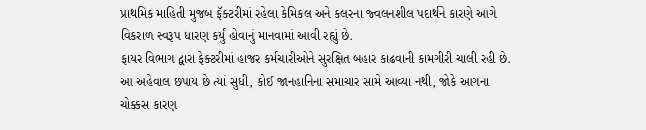પ્રાથમિક માહિતી મુજબ ફૅક્ટરીમાં રહેલા કેમિકલ અને કલરના જ્વલનશીલ પદાર્થને કારણે આગે વિકરાળ સ્વરૂપ ધારણ કર્યું હોવાનું માનવામાં આવી રહ્યું છે.
ફાયર વિભાગ દ્વારા ફેક્ટરીમાં હાજર કર્મચારીઓને સુરક્ષિત બહાર કાઢવાની કામગીરી ચાલી રહી છે.
આ અહેવાલ છપાય છે ત્યાં સુધી, કોઈ જાનહાનિના સમાચાર સામે આવ્યા નથી, જોકે આગના ચોક્કસ કારણ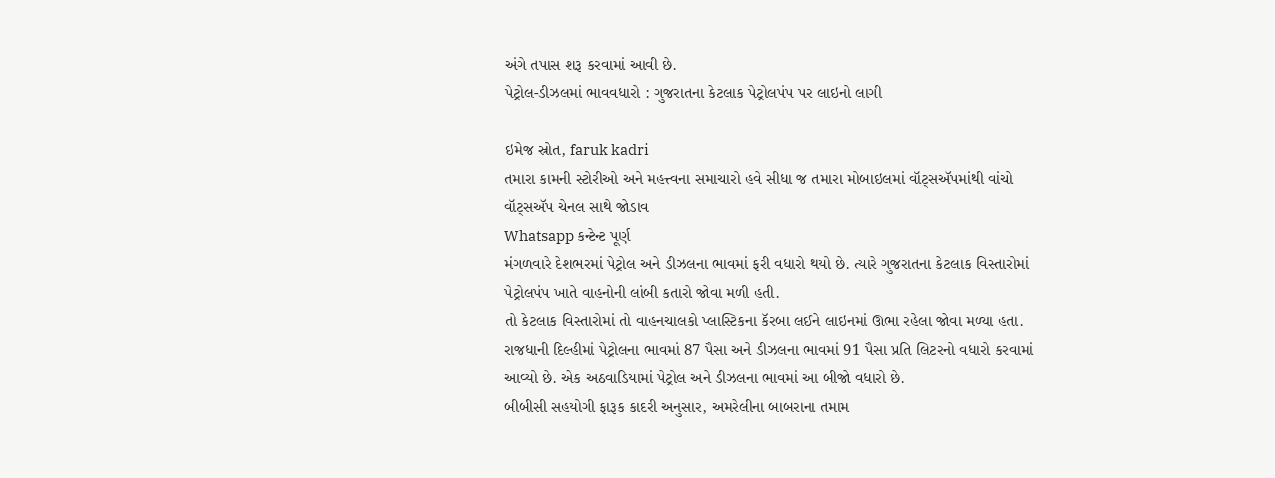અંગે તપાસ શરૂ કરવામાં આવી છે.
પેટ્રોલ-ડીઝલમાં ભાવવધારો : ગુજરાતના કેટલાક પેટ્રોલપંપ પર લાઇનો લાગી

ઇમેજ સ્રોત, faruk kadri
તમારા કામની સ્ટોરીઓ અને મહત્ત્વના સમાચારો હવે સીધા જ તમારા મોબાઇલમાં વૉટ્સઍપમાંથી વાંચો
વૉટ્સઍપ ચેનલ સાથે જોડાવ
Whatsapp કન્ટેન્ટ પૂર્ણ
મંગળવારે દેશભરમાં પેટ્રોલ અને ડીઝલના ભાવમાં ફરી વધારો થયો છે. ત્યારે ગુજરાતના કેટલાક વિસ્તારોમાં પેટ્રોલપંપ ખાતે વાહનોની લાંબી કતારો જોવા મળી હતી.
તો કેટલાક વિસ્તારોમાં તો વાહનચાલકો પ્લાસ્ટિકના કૅરબા લઈને લાઇનમાં ઊભા રહેલા જોવા મળ્યા હતા.
રાજધાની દિલ્હીમાં પેટ્રોલના ભાવમાં 87 પૈસા અને ડીઝલના ભાવમાં 91 પૈસા પ્રતિ લિટરનો વધારો કરવામાં આવ્યો છે. એક અઠવાડિયામાં પેટ્રોલ અને ડીઝલના ભાવમાં આ બીજો વધારો છે.
બીબીસી સહયોગી ફારૂક કાદરી અનુસાર, અમરેલીના બાબરાના તમામ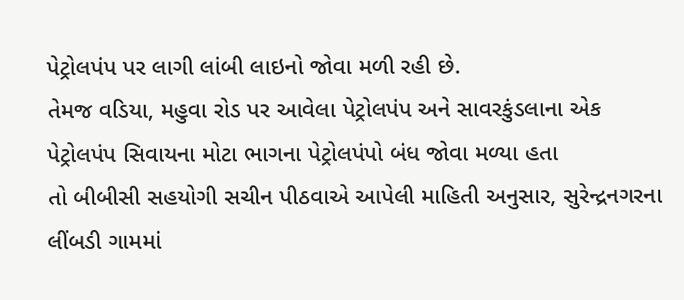પેટ્રોલપંપ પર લાગી લાંબી લાઇનો જોવા મળી રહી છે.
તેમજ વડિયા, મહુવા રોડ પર આવેલા પેટ્રોલપંપ અને સાવરકુંડલાના એક પેટ્રોલપંપ સિવાયના મોટા ભાગના પેટ્રોલપંપો બંધ જોવા મળ્યા હતા
તો બીબીસી સહયોગી સચીન પીઠવાએ આપેલી માહિતી અનુસાર, સુરેન્દ્રનગરના લીંબડી ગામમાં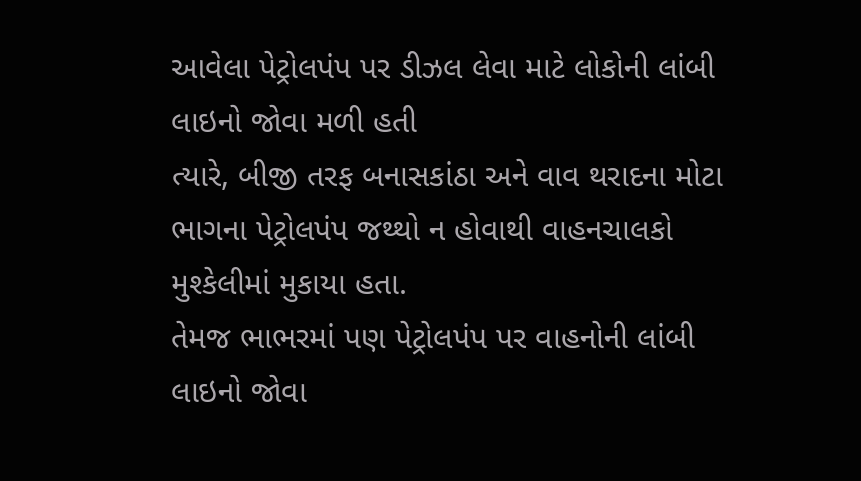આવેલા પેટ્રોલપંપ પર ડીઝલ લેવા માટે લોકોની લાંબી લાઇનો જોવા મળી હતી
ત્યારે, બીજી તરફ બનાસકાંઠા અને વાવ થરાદના મોટા ભાગના પેટ્રોલપંપ જથ્થો ન હોવાથી વાહનચાલકો મુશ્કેલીમાં મુકાયા હતા.
તેમજ ભાભરમાં પણ પેટ્રોલપંપ પર વાહનોની લાંબી લાઇનો જોવા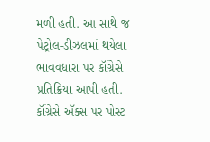મળી હતી. આ સાથે જ પેટ્રોલ-ડીઝલમાં થયેલા ભાવવધારા પર કૉંગ્રેસે પ્રતિક્રિયા આપી હતી.
કૉંગ્રેસે ઍક્સ પર પોસ્ટ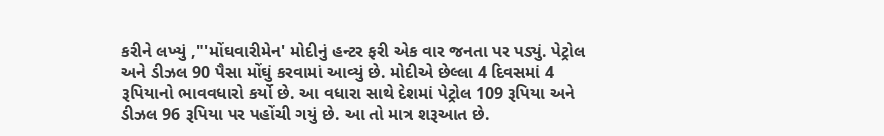કરીને લખ્યું ,"'મોંઘવારીમેન' મોદીનું હન્ટર ફરી એક વાર જનતા પર પડ્યું. પેટ્રોલ અને ડીઝલ 90 પૈસા મોંઘું કરવામાં આવ્યું છે. મોદીએ છેલ્લા 4 દિવસમાં 4 રૂપિયાનો ભાવવધારો કર્યો છે. આ વધારા સાથે દેશમાં પેટ્રોલ 109 રૂપિયા અને ડીઝલ 96 રૂપિયા પર પહોંચી ગયું છે. આ તો માત્ર શરૂઆત છે.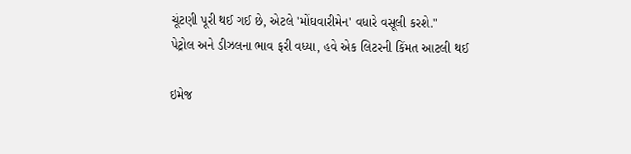ચૂંટણી પૂરી થઈ ગઈ છે, એટલે 'મોંઘવારીમેન' વધારે વસૂલી કરશે."
પેટ્રોલ અને ડીઝલના ભાવ ફરી વધ્યા, હવે એક લિટરની કિંમત આટલી થઈ

ઇમેજ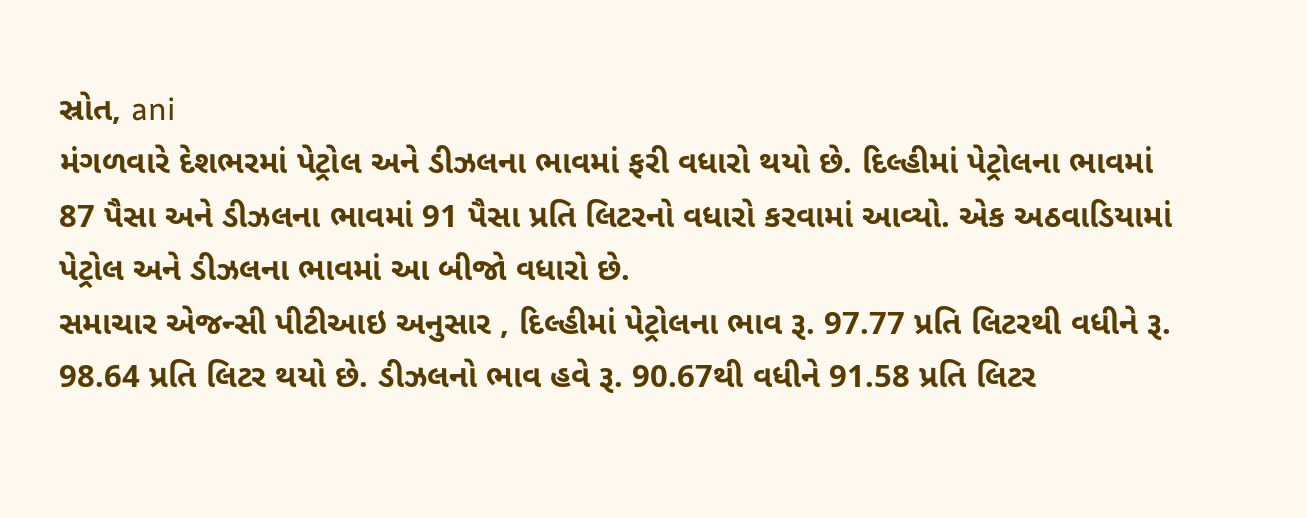સ્રોત, ani
મંગળવારે દેશભરમાં પેટ્રોલ અને ડીઝલના ભાવમાં ફરી વધારો થયો છે. દિલ્હીમાં પેટ્રોલના ભાવમાં 87 પૈસા અને ડીઝલના ભાવમાં 91 પૈસા પ્રતિ લિટરનો વધારો કરવામાં આવ્યો. એક અઠવાડિયામાં પેટ્રોલ અને ડીઝલના ભાવમાં આ બીજો વધારો છે.
સમાચાર એજન્સી પીટીઆઇ અનુસાર , દિલ્હીમાં પેટ્રોલના ભાવ રૂ. 97.77 પ્રતિ લિટરથી વધીને રૂ. 98.64 પ્રતિ લિટર થયો છે. ડીઝલનો ભાવ હવે રૂ. 90.67થી વધીને 91.58 પ્રતિ લિટર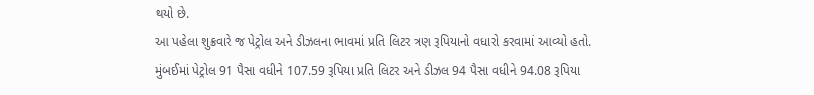થયો છે.
આ પહેલા શુક્રવારે જ પેટ્રોલ અને ડીઝલના ભાવમાં પ્રતિ લિટર ત્રણ રૂપિયાનો વધારો કરવામાં આવ્યો હતો.
મુંબઈમાં પેટ્રોલ 91 પૈસા વધીને 107.59 રૂપિયા પ્રતિ લિટર અને ડીઝલ 94 પૈસા વધીને 94.08 રૂપિયા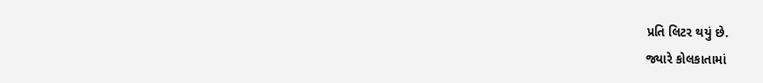પ્રતિ લિટર થયું છે.
જ્યારે કોલકાતામાં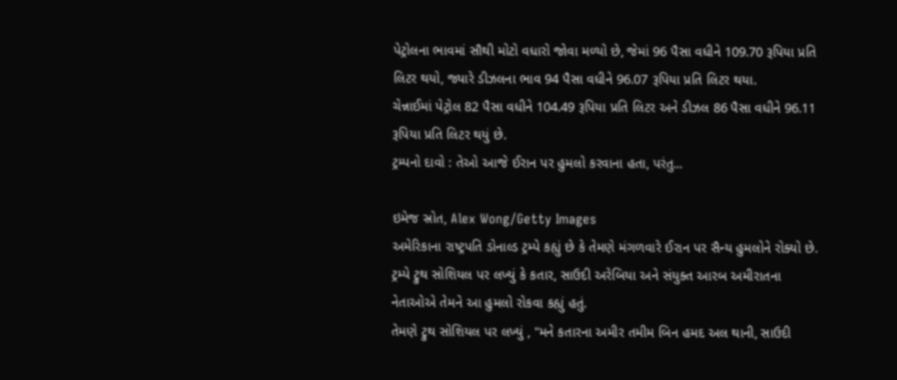પેટ્રોલના ભાવમાં સૌથી મોટો વધારો જોવા મળ્યો છે, જેમાં 96 પૈસા વધીને 109.70 રૂપિયા પ્રતિ લિટર થયો, જ્યારે ડીઝલના ભાવ 94 પૈસા વધીને 96.07 રૂપિયા પ્રતિ લિટર થયા.
ચેન્નાઈમાં પેટ્રોલ 82 પૈસા વધીને 104.49 રૂપિયા પ્રતિ લિટર અને ડીઝલ 86 પૈસા વધીને 96.11 રૂપિયા પ્રતિ લિટર થયું છે.
ટ્રમ્પનો દાવો : તેઓ આજે ઈરાન પર હુમલો કરવાના હતા, પરંતુ...

ઇમેજ સ્રોત, Alex Wong/Getty Images
અમેરિકાના રાષ્ટ્રપતિ ડોનાલ્ડ ટ્રમ્પે કહ્યું છે કે તેમણે મંગળવારે ઈરાન પર સૈન્ય હુમલોને રોક્યો છે.
ટ્રમ્પે ટ્રુથ સોશિયલ પર લખ્યું કે કતાર, સાઉદી અરેબિયા અને સંયુક્ત આરબ અમીરાતના નેતાઓએ તેમને આ હુમલો રોકવા કહ્યું હતું.
તેમણે ટ્રુથ સોશિયલ પર લખ્યું , "મને કતારના અમીર તમીમ બિન હમદ અલ થાની, સાઉદી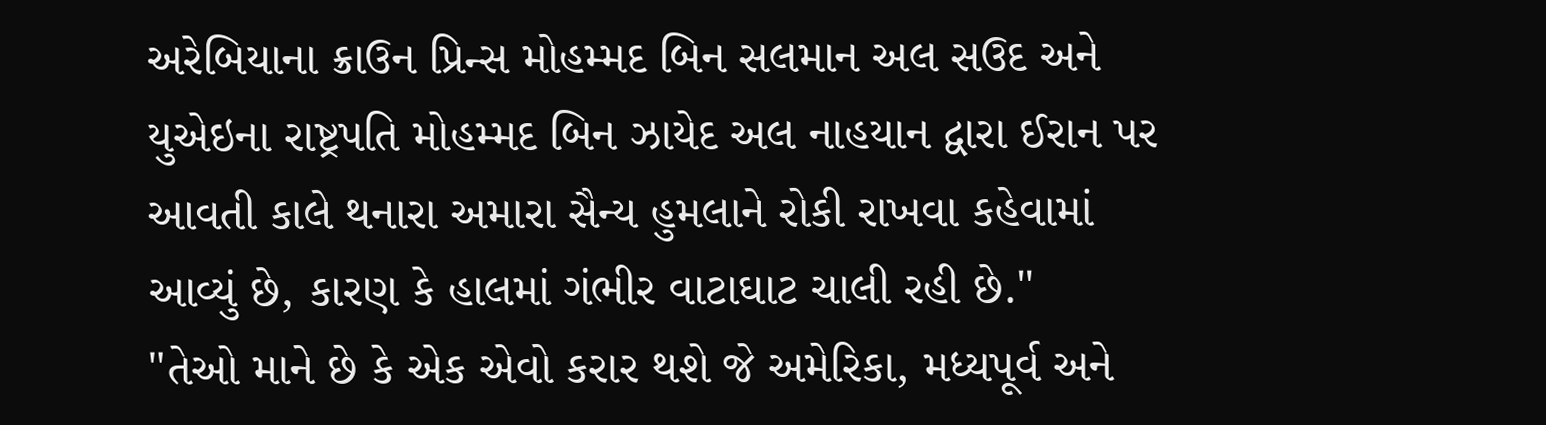અરેબિયાના ક્રાઉન પ્રિન્સ મોહમ્મદ બિન સલમાન અલ સઉદ અને યુએઇના રાષ્ટ્રપતિ મોહમ્મદ બિન ઝાયેદ અલ નાહયાન દ્વારા ઈરાન પર આવતી કાલે થનારા અમારા સૈન્ય હુમલાને રોકી રાખવા કહેવામાં આવ્યું છે, કારણ કે હાલમાં ગંભીર વાટાઘાટ ચાલી રહી છે."
"તેઓ માને છે કે એક એવો કરાર થશે જે અમેરિકા, મધ્યપૂર્વ અને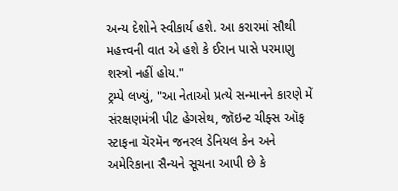અન્ય દેશોને સ્વીકાર્ય હશે. આ કરારમાં સૌથી મહત્ત્વની વાત એ હશે કે ઈરાન પાસે પરમાણુ શસ્ત્રો નહીં હોય."
ટ્રમ્પે લખ્યું, "આ નેતાઓ પ્રત્યે સન્માનને કારણે મેં સંરક્ષણમંત્રી પીટ હેગસેથ, જૉઇન્ટ ચીફ્સ ઑફ સ્ટાફના ચૅરમૅન જનરલ ડેનિયલ કેન અને અમેરિકાના સૈન્યને સૂચના આપી છે કે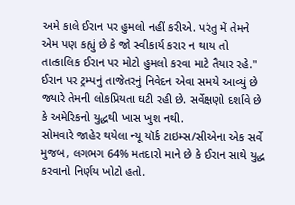અમે કાલે ઈરાન પર હુમલો નહીં કરીએ. પરંતુ મેં તેમને એમ પણ કહ્યું છે કે જો સ્વીકાર્ય કરાર ન થાય તો તાત્કાલિક ઈરાન પર મોટો હુમલો કરવા માટે તૈયાર રહે."
ઈરાન પર ટ્રમ્પનું તાજેતરનું નિવેદન એવા સમયે આવ્યું છે જ્યારે તેમની લોકપ્રિયતા ઘટી રહી છે. સર્વેક્ષણો દર્શાવે છે કે અમેરિકનો યુદ્ધથી ખાસ ખુશ નથી.
સોમવારે જાહેર થયેલા ન્યૂ યૉર્ક ટાઇમ્સ/સીએના એક સર્વે મુજબ, લગભગ 64% મતદારો માને છે કે ઈરાન સાથે યુદ્ધ કરવાનો નિર્ણય ખોટો હતો.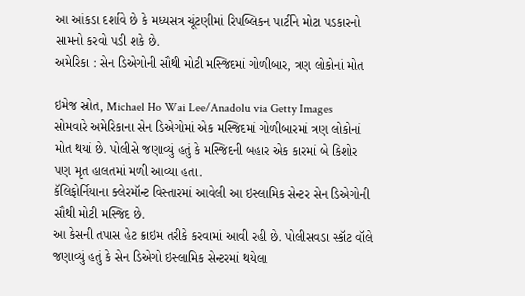આ આંકડા દર્શાવે છે કે મધ્યસત્ર ચૂંટણીમાં રિપબ્લિકન પાર્ટીને મોટા પડકારનો સામનો કરવો પડી શકે છે.
અમેરિકા : સેન ડિએગોની સૌથી મોટી મસ્જિદમાં ગોળીબાર, ત્રણ લોકોનાં મોત

ઇમેજ સ્રોત, Michael Ho Wai Lee/Anadolu via Getty Images
સોમવારે અમેરિકાના સેન ડિએગોમાં એક મસ્જિદમાં ગોળીબારમાં ત્રણ લોકોનાં મોત થયાં છે. પોલીસે જણાવ્યું હતું કે મસ્જિદની બહાર એક કારમાં બે કિશોર પણ મૃત હાલતમાં મળી આવ્યા હતા.
કૅલિફોર્નિયાના ક્લેરમૉન્ટ વિસ્તારમાં આવેલી આ ઇસ્લામિક સેન્ટર સેન ડિએગોની સૌથી મોટી મસ્જિદ છે.
આ કેસની તપાસ હેટ ક્રાઇમ તરીકે કરવામાં આવી રહી છે. પોલીસવડા સ્કૉટ વૉલે જણાવ્યું હતું કે સેન ડિએગો ઇસ્લામિક સેન્ટરમાં થયેલા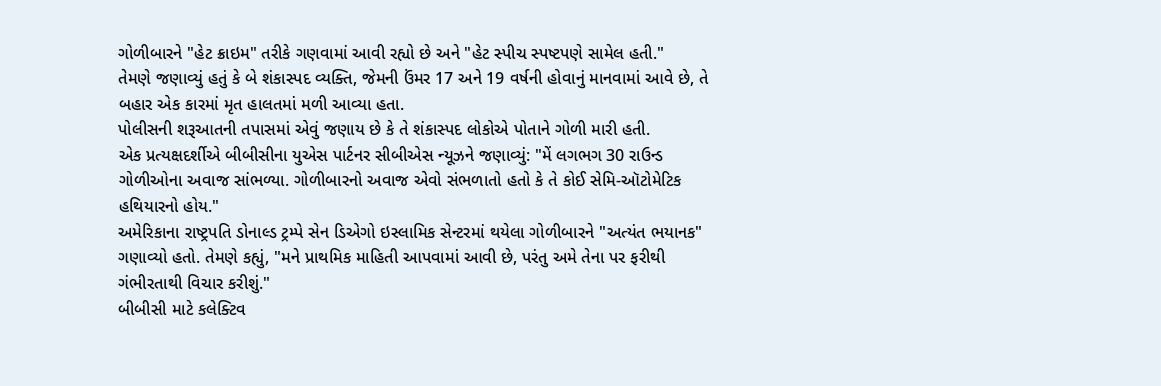ગોળીબારને "હેટ ક્રાઇમ" તરીકે ગણવામાં આવી રહ્યો છે અને "હેટ સ્પીચ સ્પષ્ટપણે સામેલ હતી."
તેમણે જણાવ્યું હતું કે બે શંકાસ્પદ વ્યક્તિ, જેમની ઉંમર 17 અને 19 વર્ષની હોવાનું માનવામાં આવે છે, તે બહાર એક કારમાં મૃત હાલતમાં મળી આવ્યા હતા.
પોલીસની શરૂઆતની તપાસમાં એવું જણાય છે કે તે શંકાસ્પદ લોકોએ પોતાને ગોળી મારી હતી.
એક પ્રત્યક્ષદર્શીએ બીબીસીના યુએસ પાર્ટનર સીબીએસ ન્યૂઝને જણાવ્યું: "મેં લગભગ 30 રાઉન્ડ ગોળીઓના અવાજ સાંભળ્યા. ગોળીબારનો અવાજ એવો સંભળાતો હતો કે તે કોઈ સેમિ-ઑટોમેટિક હથિયારનો હોય."
અમેરિકાના રાષ્ટ્રપતિ ડોનાલ્ડ ટ્રમ્પે સેન ડિએગો ઇસ્લામિક સેન્ટરમાં થયેલા ગોળીબારને "અત્યંત ભયાનક" ગણાવ્યો હતો. તેમણે કહ્યું, "મને પ્રાથમિક માહિતી આપવામાં આવી છે, પરંતુ અમે તેના પર ફરીથી ગંભીરતાથી વિચાર કરીશું."
બીબીસી માટે કલેક્ટિવ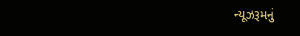ન્યૂઝરૂમનું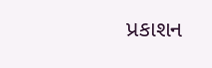પ્રકાશન